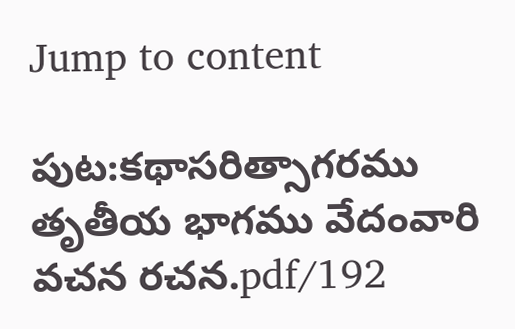Jump to content

పుట:కథాసరిత్సాగరము తృతీయ భాగము వేదంవారి వచన రచన.pdf/192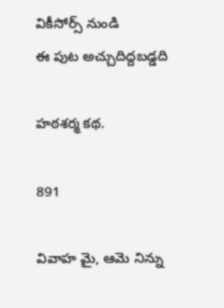వికీసోర్స్ నుండి
ఈ పుట అచ్చుదిద్దబడ్డది

హఠశర్మ కథ.

891

వివాహ మై, ఆమె నిన్ను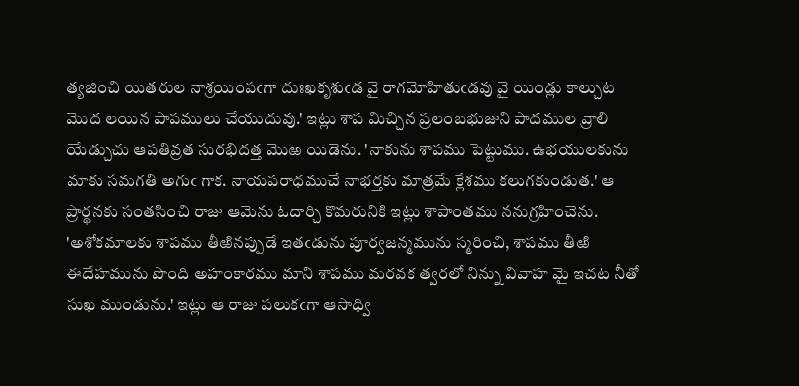త్యజించి యితరుల నాశ్రయింపఁగా దుఃఖకృశుఁడ వై రాగమోహితుఁడవు వై యిండ్లు కాల్చుట మొద లయిన పాపములు చేయుదువు.' ఇట్లు శాప మిచ్చిన ప్రలంబభుజుని పాదముల వ్రాలి యేడ్చుచు ఆపతివ్రత సురభిదత్త మొఱ యిడెను. 'నాకును శాపము పెట్టుము. ఉభయులకును మాకు సమగతి అగుఁ గాక. నాయపరాధముచే నాభర్తకు మాత్రమే క్లేశము కలుగకుండుత.' ఆ ప్రార్థనకు సంతసించి రాజు ఆమెను ఓదార్చి కొమరునికి ఇట్లు శాపాంతము ననుగ్రహించెను. 'అశోకమాలకు శాపము తీఱినప్పుడే ఇతఁడును పూర్వజన్మమును స్మరించి, శాపము తీఱి ఈదేహమును పొంది అహంకారము మాని శాపము మరవక త్వరలో నిన్ను వివాహ మై ఇచట నీతో సుఖ ముండును.' ఇట్లు ఆ రాజు పలుకఁగా ఆసాధ్వి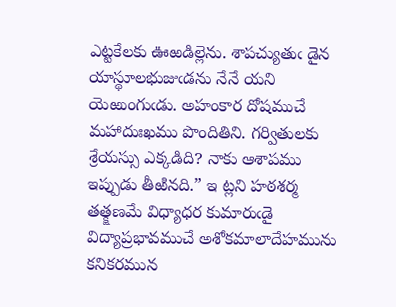ఎట్టకేలకు ఊఱడిల్లెను. శాపచ్యుతుఁ డైన యాస్థూలభుజుఁడను నేనే యని యెఱుంగుఁడు. అహంకార దోషముచే మహాదుఃఖము పొందితిని. గర్వితులకు శ్రేయస్సు ఎక్కడిది? నాకు ఆశాపము ఇప్పుడు తీఱినది.” ఇ ట్లని హఠశర్మ తత్క్షణమే విధ్యాధర కుమారుఁడై విద్యాప్రభావముచే అశోకమాలాదేహమును కనికరమున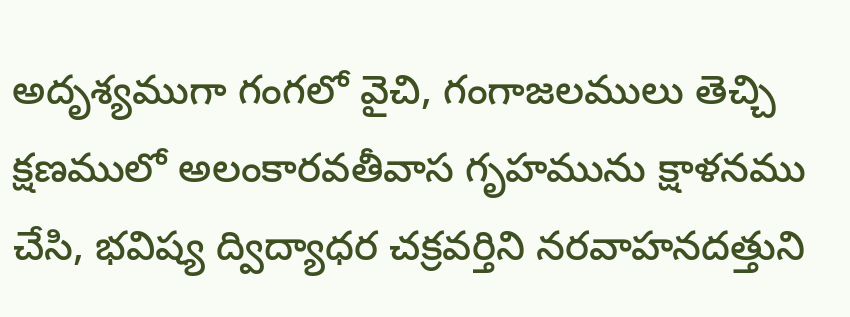అదృశ్యముగా గంగలో వైచి, గంగాజలములు తెచ్చి క్షణములో అలంకారవతీవాస గృహమును క్షాళనము చేసి, భవిష్య ద్విద్యాధర చక్రవర్తిని నరవాహనదత్తుని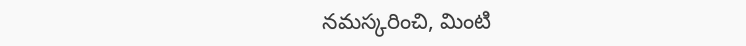నమస్కరించి, మింటి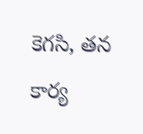కెగసి, తన కార్య